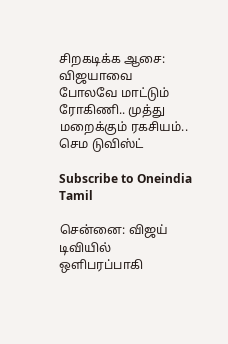சிறகடிக்க ஆசை: விஜயாவை போலவே மாட்டும் ரோகிணி.. முத்து மறைக்கும் ரகசியம்.. செம டுவிஸ்ட்

Subscribe to Oneindia Tamil

சென்னை: விஜய் டிவியில் ஒளிபரப்பாகி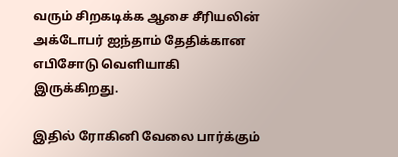வரும் சிறகடிக்க ஆசை சீரியலின் அக்டோபர் ஐந்தாம் தேதிக்கான எபிசோடு வெளியாகி இருக்கிறது.

இதில் ரோகினி வேலை பார்க்கும்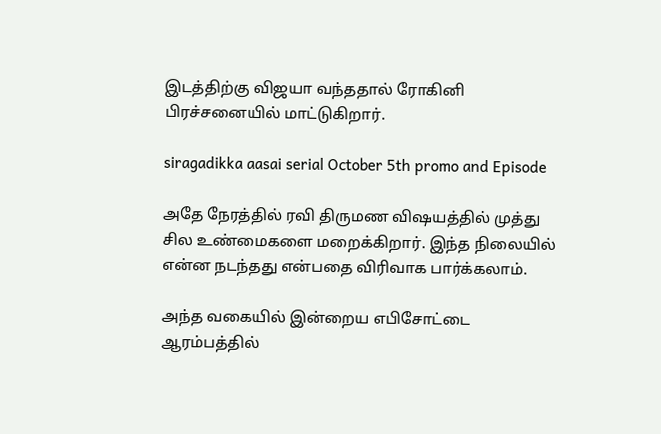இடத்திற்கு விஜயா வந்ததால் ரோகினி பிரச்சனையில் மாட்டுகிறார்.

siragadikka aasai serial October 5th promo and Episode

அதே நேரத்தில் ரவி திருமண விஷயத்தில் முத்து சில உண்மைகளை மறைக்கிறார். இந்த நிலையில் என்ன நடந்தது என்பதை விரிவாக பார்க்கலாம்.

அந்த வகையில் இன்றைய எபிசோட்டை ஆரம்பத்தில்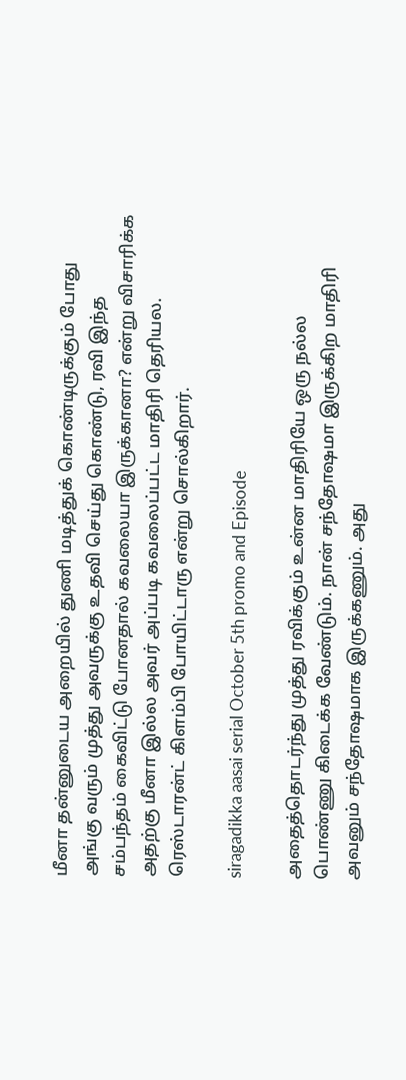மீனா தன்னுடைய அறையில் துணி மடித்துக் கொண்டிருக்கும் போது அங்கு வரும் முத்து அவருக்கு உதவி செய்து கொண்டு, ரவி இந்த சம்பந்தம் கைவிட்டு போனதால் கவலையா இருக்கானா? என்று விசாரிக்க அதற்கு மீனா இல்ல அவர் அப்படி கவலைப்பட்ட மாதிரி தெரியல. ரெஸ்டாரன்ட் கிளம்பி போயிட்டாரு என்று சொல்கிறார்.

siragadikka aasai serial October 5th promo and Episode

அதைத்தொடர்ந்து முத்து ரவிக்கும் உன்ன மாதிரியே ஒரு நல்ல பொண்ணு கிடைக்க வேண்டும். நான் சந்தோஷமா இருக்கிற மாதிரி அவனும் சந்தோஷமாக இருக்கணும். அது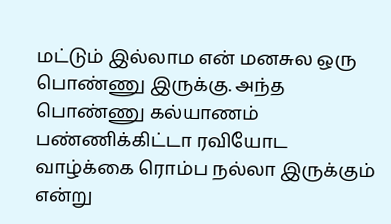மட்டும் இல்லாம என் மனசுல ஒரு பொண்ணு இருக்கு. அந்த பொண்ணு கல்யாணம் பண்ணிக்கிட்டா ரவியோட வாழ்க்கை ரொம்ப நல்லா இருக்கும் என்று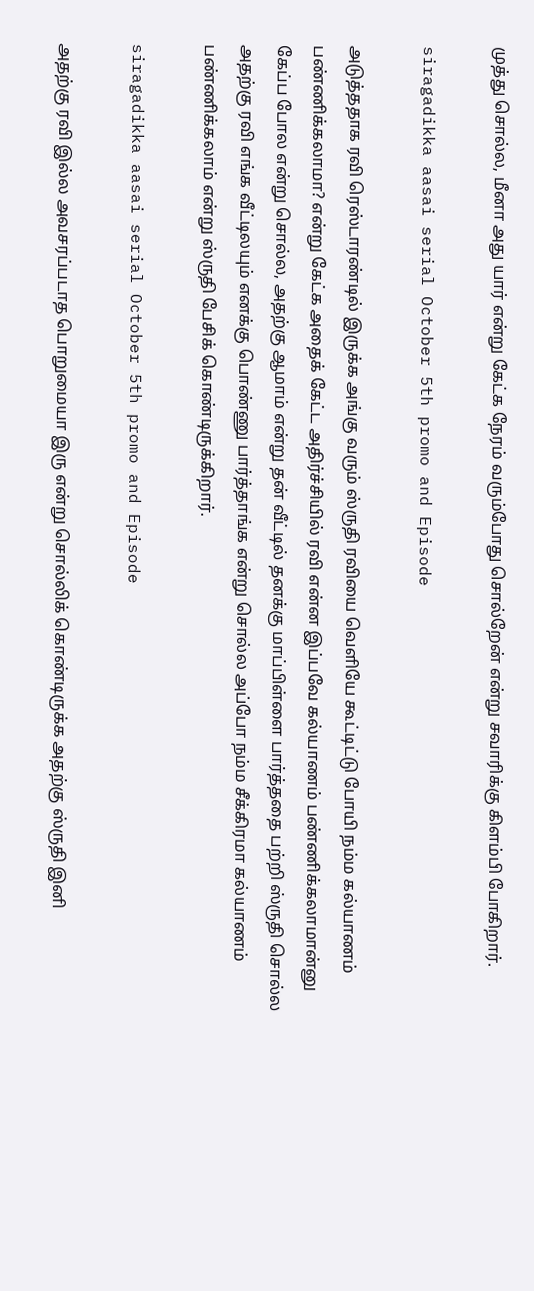முத்து சொல்ல, மீனா அது யார் என்று கேட்க நேரம் வரும்போது சொல்றேன் என்று சவாரிக்கு கிளம்பி போகிறார்.

siragadikka aasai serial October 5th promo and Episode

அடுத்ததாக ரவி ரெஸ்டாரண்டில் இருக்க அங்கு வரும் ஸ்ருதி ரவியை வெளியே கூட்டிட்டு போயி நம்ம கல்யாணம் பண்ணிக்கலாமா? என்று கேட்க அதைக் கேட்ட அதிர்ச்சியில் ரவி என்ன இப்பவே கல்யாணம் பண்ணிக்கலாமான்னு கேப்ப போல என்று சொல்ல, அதற்கு ஆமாம் என்று தன் வீட்டில் தனக்கு மாப்பிள்ளை பார்த்ததை பற்றி ஸ்ருதி சொல்ல அதற்கு ரவி எங்க வீட்டிலயும் எனக்கு பொண்ணு பார்த்தாங்க என்று சொல்ல அப்போ நம்ம சீக்கிரமா கல்யாணம் பண்ணிக்கலாம் என்று ஸ்ருதி பேசிக் கொண்டிருக்கிறார்.

siragadikka aasai serial October 5th promo and Episode

அதற்கு ரவி இல்ல அவசரப்படாத பொறுமையா இரு என்று சொல்லிக் கொண்டிருக்க அதற்கு ஸ்ருதி இனி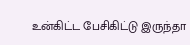உன்கிட்ட பேசிகிட்டு இருந்தா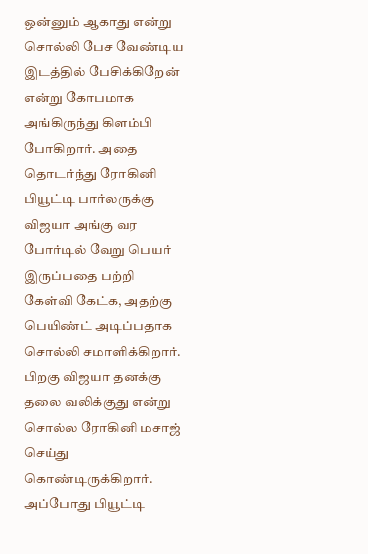ஒன்னும் ஆகாது என்று சொல்லி பேச வேண்டிய இடத்தில் பேசிக்கிறேன் என்று கோபமாக அங்கிருந்து கிளம்பி போகிறார். அதை தொடர்ந்து ரோகினி பியூட்டி பார்லருக்கு விஜயா அங்கு வர போர்டில் வேறு பெயர் இருப்பதை பற்றி கேள்வி கேட்க, அதற்கு பெயிண்ட் அடிப்பதாக சொல்லி சமாளிக்கிறார். பிறகு விஜயா தனக்கு தலை வலிக்குது என்று சொல்ல ரோகினி மசாஜ் செய்து கொண்டிருக்கிறார். அப்போது பியூட்டி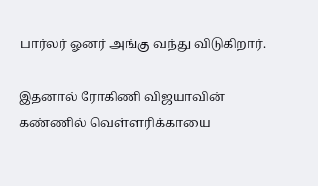பார்லர் ஓனர் அங்கு வந்து விடுகிறார்.

இதனால் ரோகிணி விஜயாவின் கண்ணில் வெள்ளரிக்காயை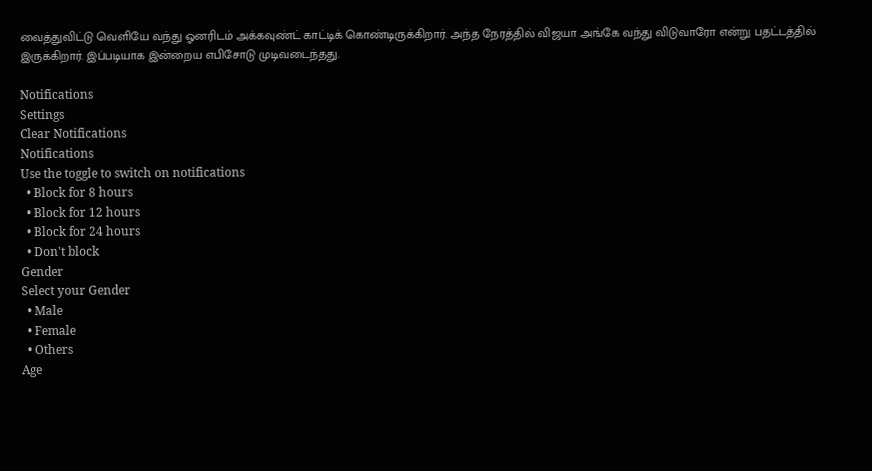வைத்துவிட்டு வெளியே வந்து ஓனரிடம் அக்கவுண்ட் காட்டிக் கொண்டிருக்கிறார். அந்த நேரத்தில் விஜயா அங்கே வந்து விடுவாரோ என்று பதட்டத்தில் இருக்கிறார். இப்படியாக இன்றைய எபிசோடு முடிவடைந்தது.

Notifications
Settings
Clear Notifications
Notifications
Use the toggle to switch on notifications
  • Block for 8 hours
  • Block for 12 hours
  • Block for 24 hours
  • Don't block
Gender
Select your Gender
  • Male
  • Female
  • Others
Age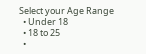Select your Age Range
  • Under 18
  • 18 to 25
  •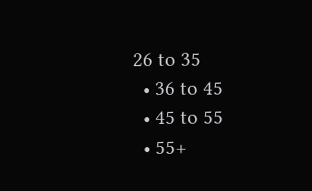26 to 35
  • 36 to 45
  • 45 to 55
  • 55+